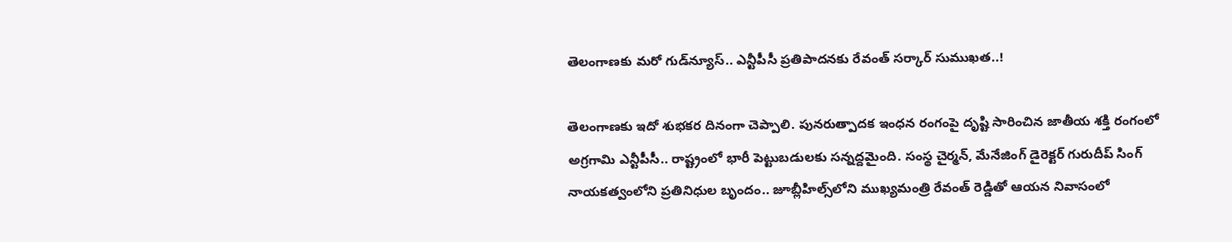తెలంగాణకు మరో గుడ్‌న్యూస్.. ఎన్టీపీసీ ప్రతిపాదనకు రేవంత్ సర్కార్ సుముఖత..!

తెలంగాణకు ఇదో శుభకర దినంగా చెప్పాలి. పునరుత్పాదక ఇంధన రంగంపై దృష్టి సారించిన జాతీయ శక్తి రంగంలో అగ్రగామి ఎన్టీపీసీ.. రాష్ట్రంలో భారీ పెట్టుబడులకు సన్నద్దమైంది. సంస్థ చైర్మన్, మేనేజింగ్ డైరెక్టర్ గురుదీప్ సింగ్ నాయకత్వంలోని ప్రతినిధుల బృందం.. జూబ్లీహిల్స్‌లోని ముఖ్యమంత్రి రేవంత్ రెడ్డితో ఆయన నివాసంలో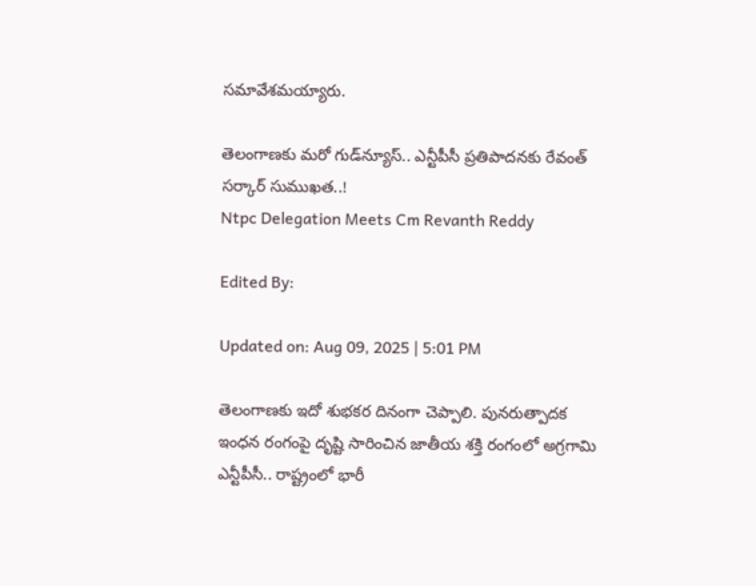సమావేశమయ్యారు.

తెలంగాణకు మరో గుడ్‌న్యూస్.. ఎన్టీపీసీ ప్రతిపాదనకు రేవంత్ సర్కార్ సుముఖత..!
Ntpc Delegation Meets Cm Revanth Reddy

Edited By:

Updated on: Aug 09, 2025 | 5:01 PM

తెలంగాణకు ఇదో శుభకర దినంగా చెప్పాలి. పునరుత్పాదక ఇంధన రంగంపై దృష్టి సారించిన జాతీయ శక్తి రంగంలో అగ్రగామి ఎన్టీపీసీ.. రాష్ట్రంలో భారీ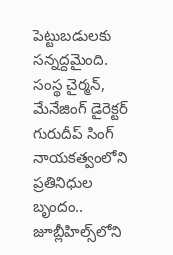పెట్టుబడులకు సన్నద్దమైంది. సంస్థ చైర్మన్, మేనేజింగ్ డైరెక్టర్ గురుదీప్ సింగ్ నాయకత్వంలోని ప్రతినిధుల బృందం.. జూబ్లీహిల్స్‌లోని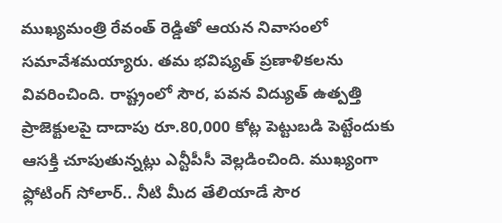ముఖ్యమంత్రి రేవంత్ రెడ్డితో ఆయన నివాసంలో సమావేశమయ్యారు. తమ భవిష్యత్ ప్రణాళికలను వివరించింది. రాష్ట్రంలో సౌర, పవన విద్యుత్ ఉత్పత్తి ప్రాజెక్టులపై దాదాపు రూ.80,000 కోట్ల పెట్టుబడి పెట్టేందుకు ఆసక్తి చూపుతున్నట్లు ఎన్టీపీసీ వెల్లడించింది. ముఖ్యంగా ఫ్లోటింగ్ సోలార్.. నీటి మీద తేలియాడే సౌర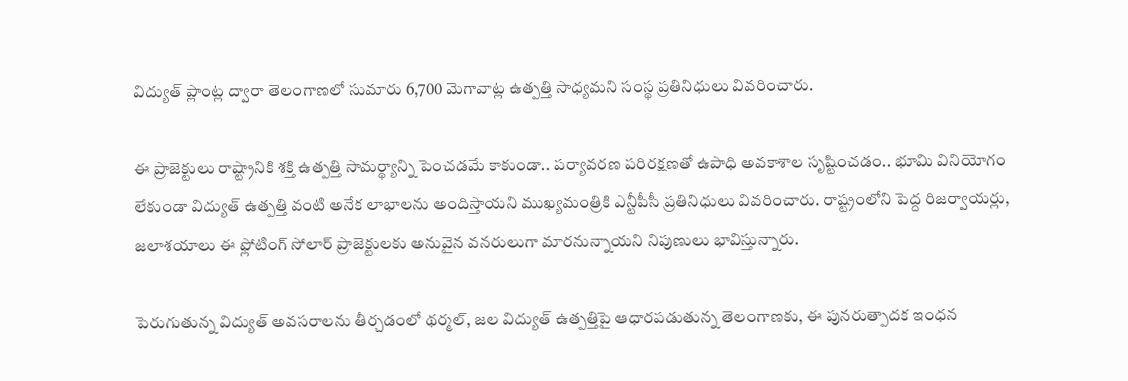విద్యుత్ ప్లాంట్ల ద్వారా తెలంగాణలో సుమారు 6,700 మెగావాట్ల ఉత్పత్తి సాధ్యమని సంస్థ ప్రతినిధులు వివరించారు.

ఈ ప్రాజెక్టులు రాష్ట్రానికి శక్తి ఉత్పత్తి సామర్థ్యాన్ని పెంచడమే కాకుండా.. పర్యావరణ పరిరక్షణతో ఉపాధి అవకాశాల సృష్టించడం.. భూమి వినియోగం లేకుండా విద్యుత్ ఉత్పత్తి వంటి అనేక లాభాలను అందిస్తాయని ముఖ్యమంత్రికి ఎన్టీపీసీ ప్రతినిధులు వివరించారు. రాష్ట్రంలోని పెద్ద రిజర్వాయర్లు, జలాశయాలు ఈ ఫ్లోటింగ్ సోలార్ ప్రాజెక్టులకు అనువైన వనరులుగా మారనున్నాయని నిపుణులు భావిస్తున్నారు.

పెరుగుతున్న విద్యుత్ అవసరాలను తీర్చడంలో థర్మల్, జల విద్యుత్ ఉత్పత్తిపై ఆధారపడుతున్న తెలంగాణకు, ఈ పునరుత్పాదక ఇంధన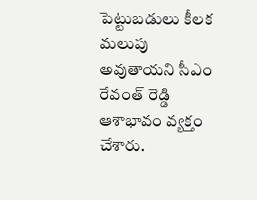పెట్టుబడులు కీలక మలుపు అవుతాయని సీఎం రేవంత్ రెడ్డి ఆశాభావం వ్యక్తం చేశారు.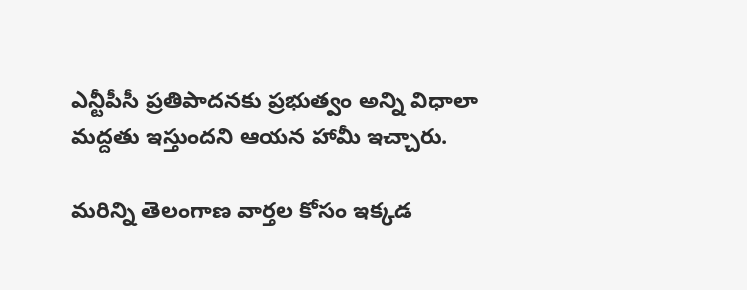ఎన్టీపీసీ ప్రతిపాదనకు ప్రభుత్వం అన్ని విధాలా మద్దతు ఇస్తుందని ఆయన హామీ ఇచ్చారు.

మరిన్ని తెలంగాణ వార్తల కోసం ఇక్కడ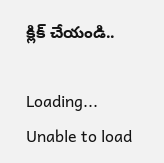క్లిక్ చేయండి..

Loading...
Unable to load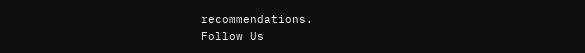recommendations.
Follow Us